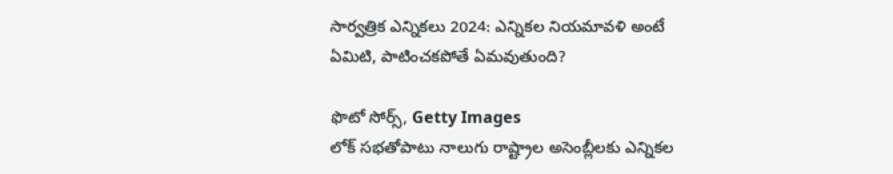సార్వత్రిక ఎన్నికలు 2024: ఎన్నికల నియమావళి అంటే ఏమిటి, పాటించకపోతే ఏమవుతుంది?

ఫొటో సోర్స్, Getty Images
లోక్ సభతోపాటు నాలుగు రాష్ట్రాల అసెంబ్లీలకు ఎన్నికల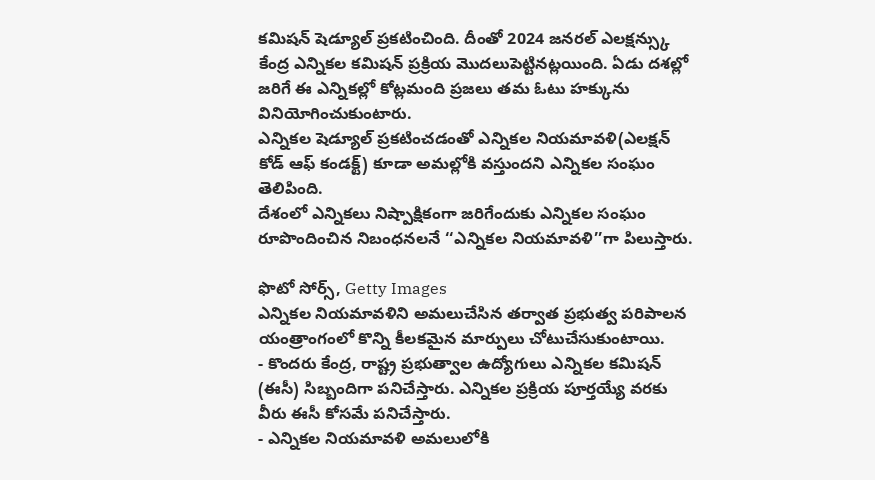కమిషన్ షెడ్యూల్ ప్రకటించింది. దీంతో 2024 జనరల్ ఎలక్షన్స్కు కేంద్ర ఎన్నికల కమిషన్ ప్రక్రియ మొదలుపెట్టినట్లయింది. ఏడు దశల్లో జరిగే ఈ ఎన్నికల్లో కోట్లమంది ప్రజలు తమ ఓటు హక్కును వినియోగించుకుంటారు.
ఎన్నికల షెడ్యూల్ ప్రకటించడంతో ఎన్నికల నియమావళి(ఎలక్షన్ కోడ్ ఆఫ్ కండక్ట్) కూడా అమల్లోకి వస్తుందని ఎన్నికల సంఘం తెలిపింది.
దేశంలో ఎన్నికలు నిష్పాక్షికంగా జరిగేందుకు ఎన్నికల సంఘం రూపొందించిన నిబంధనలనే ‘‘ఎన్నికల నియమావళి’’గా పిలుస్తారు.

ఫొటో సోర్స్, Getty Images
ఎన్నికల నియమావళిని అమలుచేసిన తర్వాత ప్రభుత్వ పరిపాలన యంత్రాంగంలో కొన్ని కీలకమైన మార్పులు చోటుచేసుకుంటాయి.
- కొందరు కేంద్ర, రాష్ట్ర ప్రభుత్వాల ఉద్యోగులు ఎన్నికల కమిషన్ (ఈసీ) సిబ్బందిగా పనిచేస్తారు. ఎన్నికల ప్రక్రియ పూర్తయ్యే వరకు వీరు ఈసీ కోసమే పనిచేస్తారు.
- ఎన్నికల నియమావళి అమలులోకి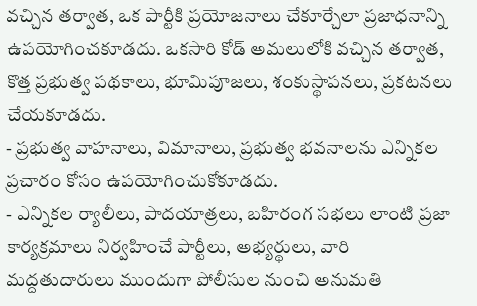వచ్చిన తర్వాత, ఒక పార్టీకి ప్రయోజనాలు చేకూర్చేలా ప్రజాధనాన్ని ఉపయోగించకూడదు. ఒకసారి కోడ్ అమలులోకి వచ్చిన తర్వాత, కొత్త ప్రభుత్వ పథకాలు, భూమిపూజలు, శంకుస్థాపనలు, ప్రకటనలు చేయకూడదు.
- ప్రభుత్వ వాహనాలు, విమానాలు, ప్రభుత్వ భవనాలను ఎన్నికల ప్రచారం కోసం ఉపయోగించుకోకూడదు.
- ఎన్నికల ర్యాలీలు, పాదయాత్రలు, బహిరంగ సభలు లాంటి ప్రజా కార్యక్రమాలు నిర్వహించే పార్టీలు, అభ్యర్థులు, వారి మద్దతుదారులు ముందుగా పోలీసుల నుంచి అనుమతి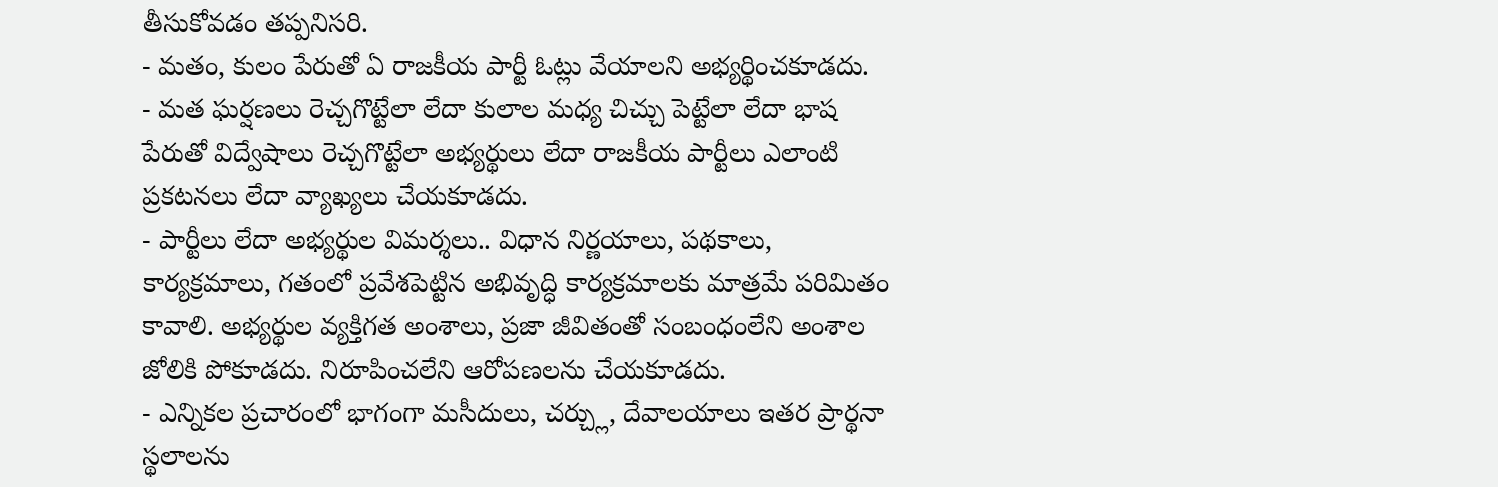తీసుకోవడం తప్పనిసరి.
- మతం, కులం పేరుతో ఏ రాజకీయ పార్టీ ఓట్లు వేయాలని అభ్యర్థించకూడదు.
- మత ఘర్షణలు రెచ్చగొట్టేలా లేదా కులాల మధ్య చిచ్చు పెట్టేలా లేదా భాష పేరుతో విద్వేషాలు రెచ్చగొట్టేలా అభ్యర్థులు లేదా రాజకీయ పార్టీలు ఎలాంటి ప్రకటనలు లేదా వ్యాఖ్యలు చేయకూడదు.
- పార్టీలు లేదా అభ్యర్థుల విమర్శలు.. విధాన నిర్ణయాలు, పథకాలు, కార్యక్రమాలు, గతంలో ప్రవేశపెట్టిన అభివృద్ధి కార్యక్రమాలకు మాత్రమే పరిమితం కావాలి. అభ్యర్థుల వ్యక్తిగత అంశాలు, ప్రజా జీవితంతో సంబంధంలేని అంశాల జోలికి పోకూడదు. నిరూపించలేని ఆరోపణలను చేయకూడదు.
- ఎన్నికల ప్రచారంలో భాగంగా మసీదులు, చర్చ్లు, దేవాలయాలు ఇతర ప్రార్థనా స్థలాలను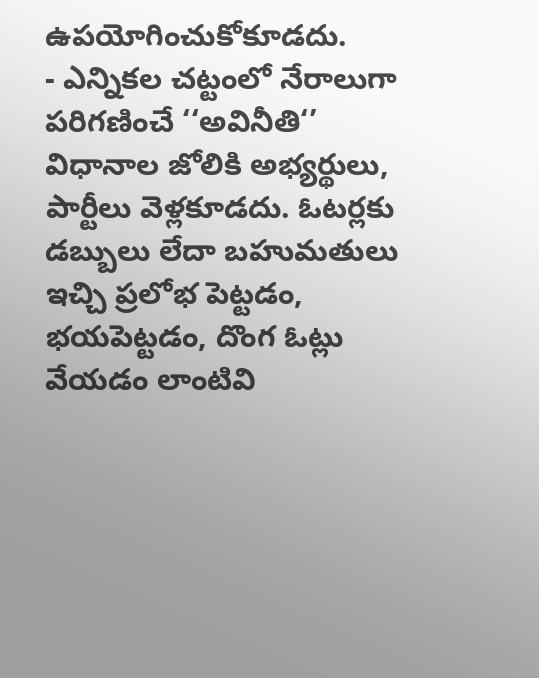ఉపయోగించుకోకూడదు.
- ఎన్నికల చట్టంలో నేరాలుగా పరిగణించే ‘‘అవినీతి‘’ విధానాల జోలికి అభ్యర్థులు, పార్టీలు వెళ్లకూడదు. ఓటర్లకు డబ్బులు లేదా బహుమతులు ఇచ్చి ప్రలోభ పెట్టడం, భయపెట్టడం, దొంగ ఓట్లు వేయడం లాంటివి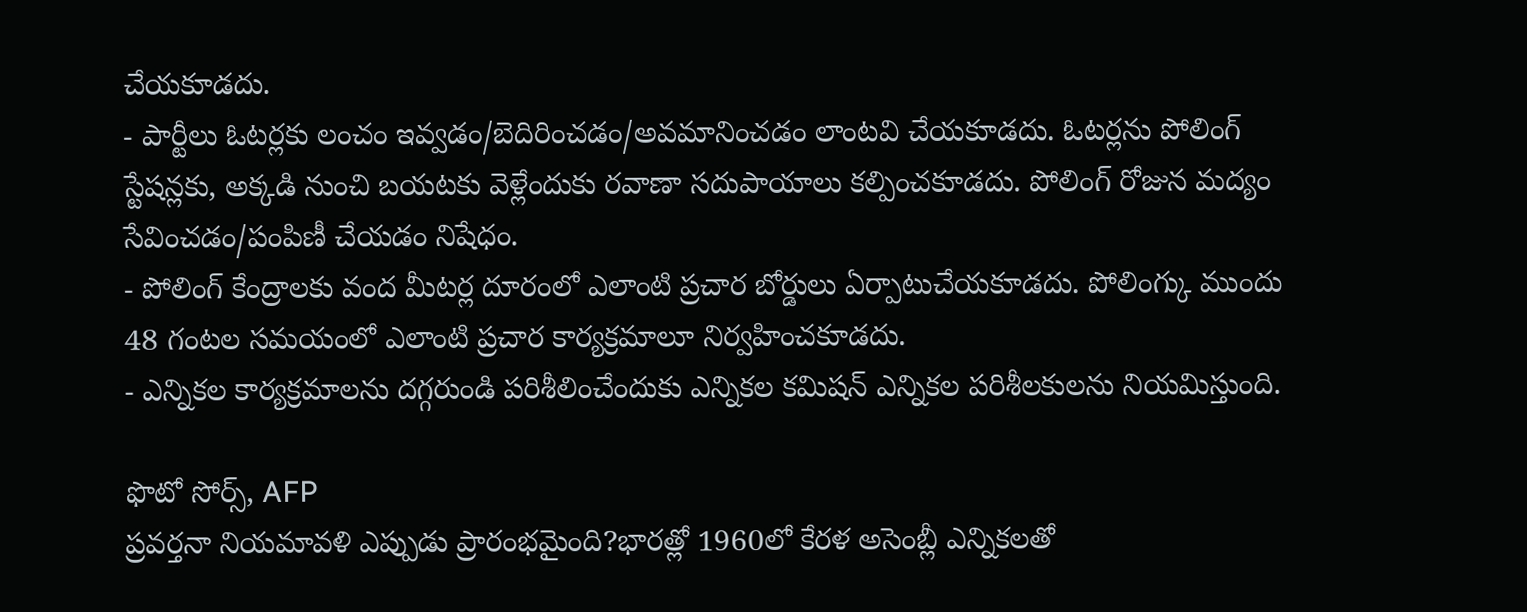చేయకూడదు.
- పార్టీలు ఓటర్లకు లంచం ఇవ్వడం/బెదిరించడం/అవమానించడం లాంటవి చేయకూడదు. ఓటర్లను పోలింగ్ స్టేషన్లకు, అక్కడి నుంచి బయటకు వెళ్లేందుకు రవాణా సదుపాయాలు కల్పించకూడదు. పోలింగ్ రోజున మద్యం సేవించడం/పంపిణీ చేయడం నిషేధం.
- పోలింగ్ కేంద్రాలకు వంద మీటర్ల దూరంలో ఎలాంటి ప్రచార బోర్డులు ఏర్పాటుచేయకూడదు. పోలింగ్కు ముందు 48 గంటల సమయంలో ఎలాంటి ప్రచార కార్యక్రమాలూ నిర్వహించకూడదు.
- ఎన్నికల కార్యక్రమాలను దగ్గరుండి పరిశీలించేందుకు ఎన్నికల కమిషన్ ఎన్నికల పరిశీలకులను నియమిస్తుంది.

ఫొటో సోర్స్, AFP
ప్రవర్తనా నియమావళి ఎప్పుడు ప్రారంభమైంది?భారత్లో 1960లో కేరళ అసెంబ్లీ ఎన్నికలతో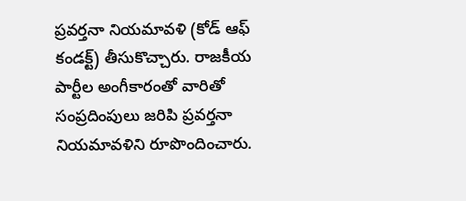ప్రవర్తనా నియమావళి (కోడ్ ఆఫ్ కండక్ట్) తీసుకొచ్చారు. రాజకీయ పార్టీల అంగీకారంతో వారితో సంప్రదింపులు జరిపి ప్రవర్తనా నియమావళిని రూపొందించారు.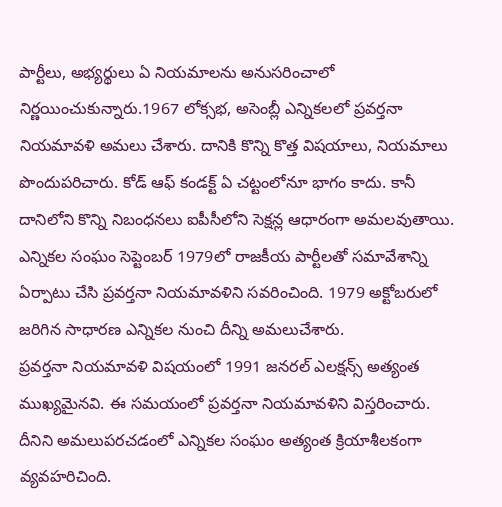పార్టీలు, అభ్యర్థులు ఏ నియమాలను అనుసరించాలో నిర్ణయించుకున్నారు.1967 లోక్సభ, అసెంబ్లీ ఎన్నికలలో ప్రవర్తనా నియమావళి అమలు చేశారు. దానికి కొన్ని కొత్త విషయాలు, నియమాలు పొందుపరిచారు. కోడ్ ఆఫ్ కండక్ట్ ఏ చట్టంలోనూ భాగం కాదు. కానీ దానిలోని కొన్ని నిబంధనలు ఐపీసీలోని సెక్షన్ల ఆధారంగా అమలవుతాయి.
ఎన్నికల సంఘం సెప్టెంబర్ 1979లో రాజకీయ పార్టీలతో సమావేశాన్ని ఏర్పాటు చేసి ప్రవర్తనా నియమావళిని సవరించింది. 1979 అక్టోబరులో జరిగిన సాధారణ ఎన్నికల నుంచి దీన్ని అమలుచేశారు.
ప్రవర్తనా నియమావళి విషయంలో 1991 జనరల్ ఎలక్షన్స్ అత్యంత ముఖ్యమైనవి. ఈ సమయంలో ప్రవర్తనా నియమావళిని విస్తరించారు. దీనిని అమలుపరచడంలో ఎన్నికల సంఘం అత్యంత క్రియాశీలకంగా వ్యవహరిచింది.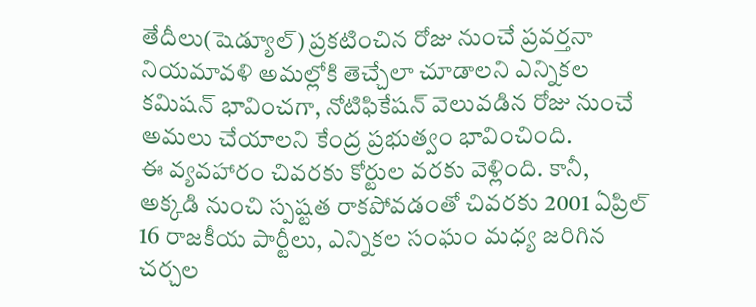తేదీలు(షెడ్యూల్) ప్రకటించిన రోజు నుంచే ప్రవర్తనా నియమావళి అమల్లోకి తెచ్చేలా చూడాలని ఎన్నికల కమిషన్ భావించగా, నోటిఫికేషన్ వెలువడిన రోజు నుంచే అమలు చేయాలని కేంద్ర ప్రభుత్వం భావించింది.
ఈ వ్యవహారం చివరకు కోర్టుల వరకు వెళ్లింది. కానీ, అక్కడి నుంచి స్పష్టత రాకపోవడంతో చివరకు 2001 ఏప్రిల్ 16 రాజకీయ పార్టీలు, ఎన్నికల సంఘం మధ్య జరిగిన చర్చల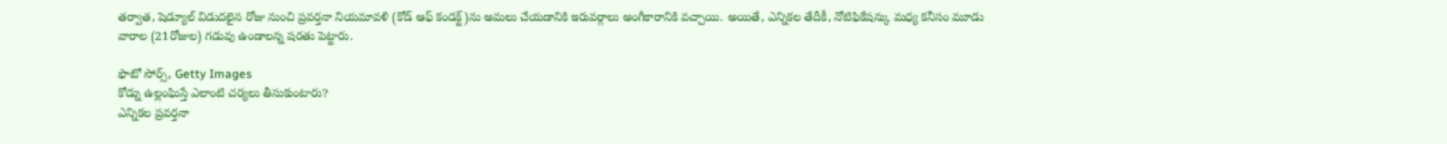తర్వాత, షెడ్యూల్ విడుదలైన రోజు నుంచి ప్రవర్తనా నియమావళి (కోడ్ ఆఫ్ కండక్ట్)ను అమలు చేయడానికి ఇరువర్గాలు అంగీకారానికి వచ్చాయి. అయితే, ఎన్నికల తేదీకీ, నోటిఫికేషన్కు మధ్య కనీసం మూడు వారాల (21రోజుల) గడువు ఉండాలన్న షరతు పెట్టారు.

ఫొటో సోర్స్, Getty Images
కోడ్ను ఉల్లంఘిస్తే ఎలాంటి చర్యలు తీసుకుంటారు?
ఎన్నికల ప్రవర్తనా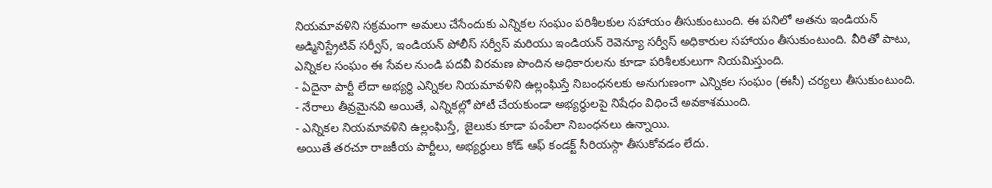నియమావళిని సక్రమంగా అమలు చేసేందుకు ఎన్నికల సంఘం పరిశీలకుల సహాయం తీసుకుంటుంది. ఈ పనిలో అతను ఇండియన్ అడ్మినిస్ట్రేటివ్ సర్వీస్, ఇండియన్ పోలీస్ సర్వీస్ మరియు ఇండియన్ రెవెన్యూ సర్వీస్ అధికారుల సహాయం తీసుకుంటుంది. వీరితో పాటు, ఎన్నికల సంఘం ఈ సేవల నుండి పదవీ విరమణ పొందిన అధికారులను కూడా పరిశీలకులుగా నియమిస్తుంది.
- ఏదైనా పార్టీ లేదా అభ్యర్థి ఎన్నికల నియమావళిని ఉల్లంఘిస్తే నిబంధనలకు అనుగుణంగా ఎన్నికల సంఘం (ఈసీ) చర్యలు తీసుకుంటుంది.
- నేరాలు తీవ్రమైనవి అయితే, ఎన్నికల్లో పోటీ చేయకుండా అభ్యర్థులపై నిషేధం విధించే అవకాశముంది.
- ఎన్నికల నియమావళిని ఉల్లంఘిస్తే, జైలుకు కూడా పంపేలా నిబంధనలు ఉన్నాయి.
అయితే తరచూ రాజకీయ పార్టీలు, అభ్యర్థులు కోడ్ ఆఫ్ కండక్ట్ సీరియస్గా తీసుకోవడం లేదు.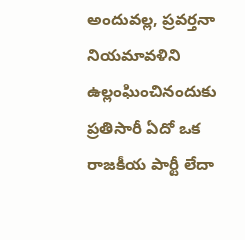అందువల్ల, ప్రవర్తనా నియమావళిని ఉల్లంఘించినందుకు ప్రతిసారీ ఏదో ఒక రాజకీయ పార్టీ లేదా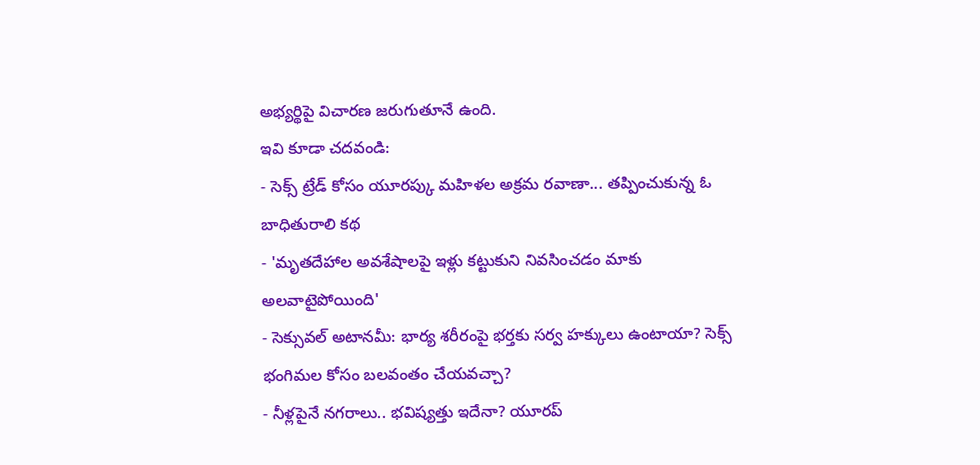అభ్యర్థిపై విచారణ జరుగుతూనే ఉంది.
ఇవి కూడా చదవండి:
- సెక్స్ ట్రేడ్ కోసం యూరప్కు మహిళల అక్రమ రవాణా... తప్పించుకున్న ఓ బాధితురాలి కథ
- 'మృతదేహాల అవశేషాలపై ఇళ్లు కట్టుకుని నివసించడం మాకు అలవాటైపోయింది'
- సెక్సువల్ అటానమీ: భార్య శరీరంపై భర్తకు సర్వ హక్కులు ఉంటాయా? సెక్స్ భంగిమల కోసం బలవంతం చేయవచ్చా?
- నీళ్లపైనే నగరాలు.. భవిష్యత్తు ఇదేనా? యూరప్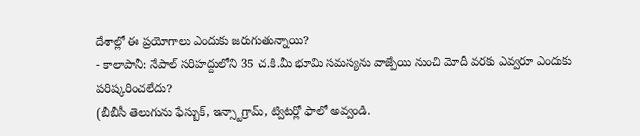దేశాల్లో ఈ ప్రయోగాలు ఎందుకు జరుగుతున్నాయి?
- కాలాపానీ: నేపాల్ సరిహద్దులోని 35 చ.కి.మీ భూమి సమస్యను వాజ్పేయి నుంచి మోదీ వరకు ఎవ్వరూ ఎందుకు పరిష్కరించలేదు?
(బీబీసీ తెలుగును ఫేస్బుక్, ఇన్స్టాగ్రామ్, ట్విటర్లో ఫాలో అవ్వండి.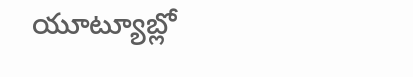యూట్యూబ్లో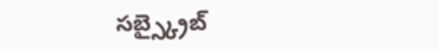సబ్స్క్రైబ్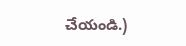చేయండి.)